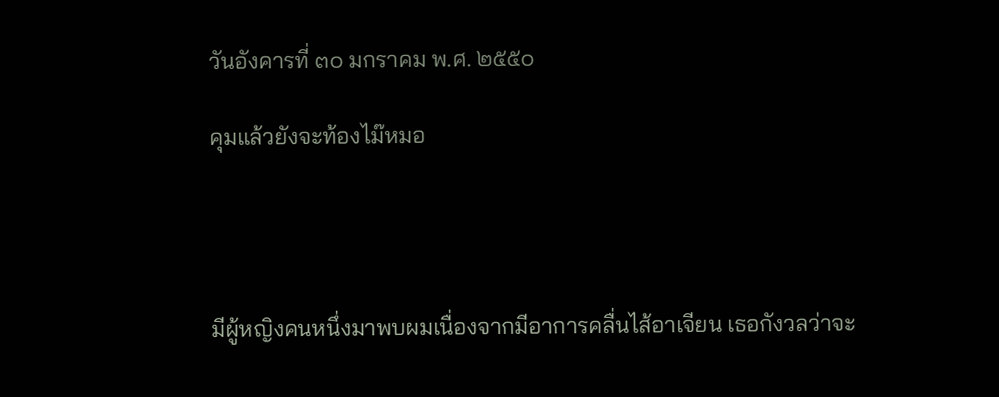วันอังคารที่ ๓๐ มกราคม พ.ศ. ๒๕๕๐

คุมแล้วยังจะท้องไม๊หมอ




มีผู้หญิงคนหนึ่งมาพบผมเนื่องจากมีอาการคลื่นไส้อาเจียน เธอกังวลว่าจะ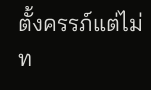ตั้งครรภ์แต่ไม่ท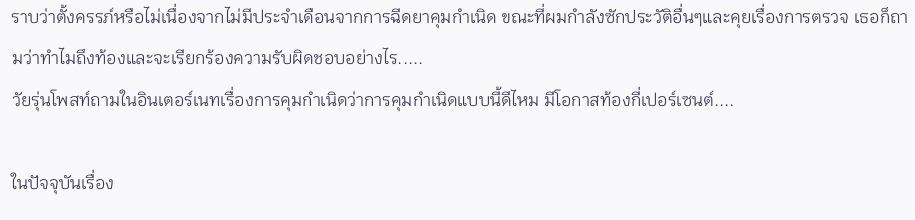ราบว่าตั้งครรภ์หรือไม่เนื่องจากไม่มีประจำเดือนจากการฉีดยาคุมกำเนิด ขณะที่ผมกำลังซักประวัติอื่นๆและคุยเรื่องการตรวจ เธอก็ถามว่าทำไมถึงท้องและจะเรียกร้องความรับผิดชอบอย่างไร.....
วัยรุ่นโพสท์ถามในอินเตอร์เนทเรื่องการคุมกำเนิดว่าการคุมกำเนิดแบบนี้ดีไหม มีโอกาสท้องกี่เปอร์เซนต์....

ในปัจจุบันเรื่อง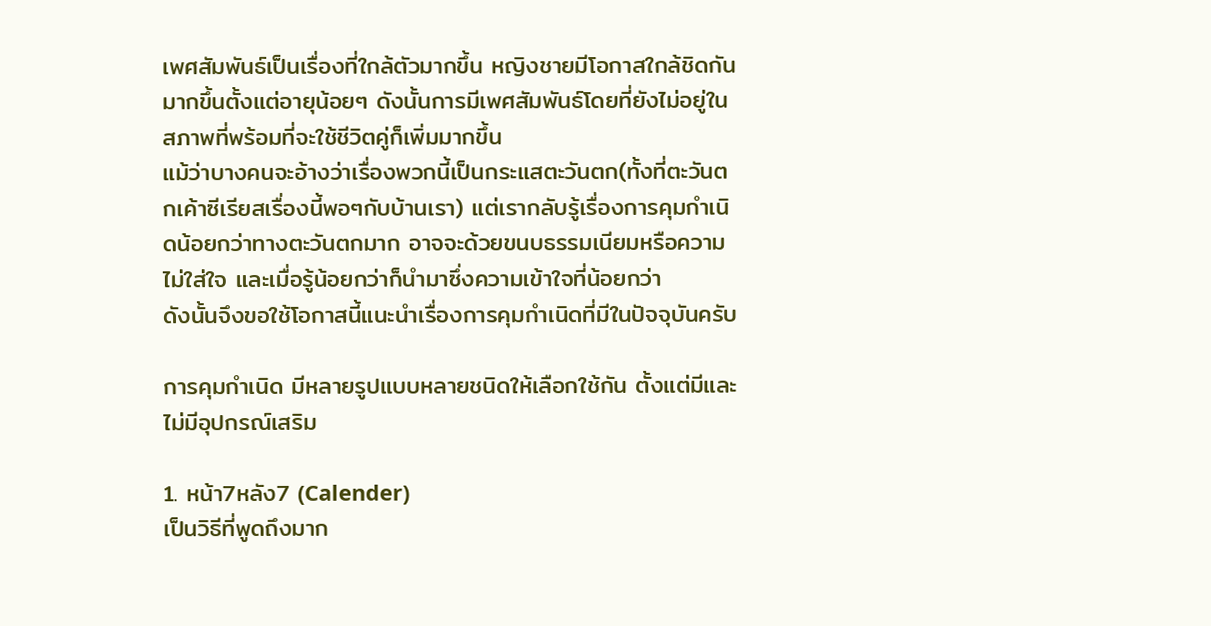เพศสัมพันธ์เป็นเรื่องที่ใกล้ตัวมากขึ้น หญิงชายมีโอกาสใกล้ชิดกันมากขึ้นตั้งแต่อายุน้อยๆ ดังนั้นการมีเพศสัมพันธ์โดยที่ยังไม่อยู่ในสภาพที่พร้อมที่จะใช้ชีวิตคู่ก็เพิ่มมากขึ้น
แม้ว่าบางคนจะอ้างว่าเรื่องพวกนี้เป็นกระแสตะวันตก(ทั้งที่ตะวันตกเค้าซีเรียสเรื่องนี้พอๆกับบ้านเรา) แต่เรากลับรู้เรื่องการคุมกำเนิดน้อยกว่าทางตะวันตกมาก อาจจะด้วยขนบธรรมเนียมหรือความไม่ใส่ใจ และเมื่อรู้น้อยกว่าก็นำมาซึ่งความเข้าใจที่น้อยกว่า
ดังนั้นจึงขอใช้โอกาสนี้แนะนำเรื่องการคุมกำเนิดที่มีในปัจจุบันครับ

การคุมกำเนิด มีหลายรูปแบบหลายชนิดให้เลือกใช้กัน ตั้งแต่มีและไม่มีอุปกรณ์เสริม

1. หน้า7หลัง7 (Calender)
เป็นวิธีที่พูดถึงมาก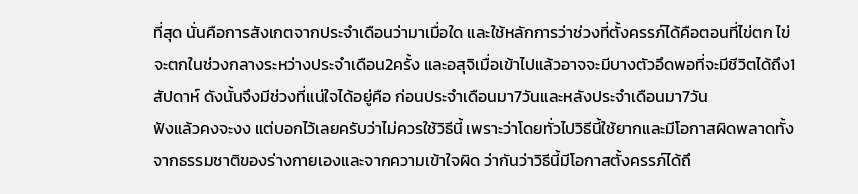ที่สุด นั่นคือการสังเกตจากประจำเดือนว่ามาเมื่อใด และใช้หลักการว่าช่วงที่ตั้งครรภ์ได้คือตอนที่ไข่ตก ไข่จะตกในช่วงกลางระหว่างประจำเดือน2ครั้ง และอสุจิเมื่อเข้าไปแล้วอาจจะมีบางตัวอึดพอที่จะมีชีวิตได้ถึง1สัปดาห์ ดังนั้นจึงมีช่วงที่แน่ใจได้อยู่คือ ก่อนประจำเดือนมา7วันและหลังประจำเดือนมา7วัน
ฟังแล้วคงจะงง แต่บอกไว้เลยครับว่าไม่ควรใช้วิธีนี้ เพราะว่าโดยทั่วไปวิธีนี้ใช้ยากและมีโอกาสผิดพลาดทั้งจากธรรมชาติของร่างกายเองและจากความเข้าใจผิด ว่ากันว่าวิธีนี้มีโอกาสตั้งครรภ์ได้ถึ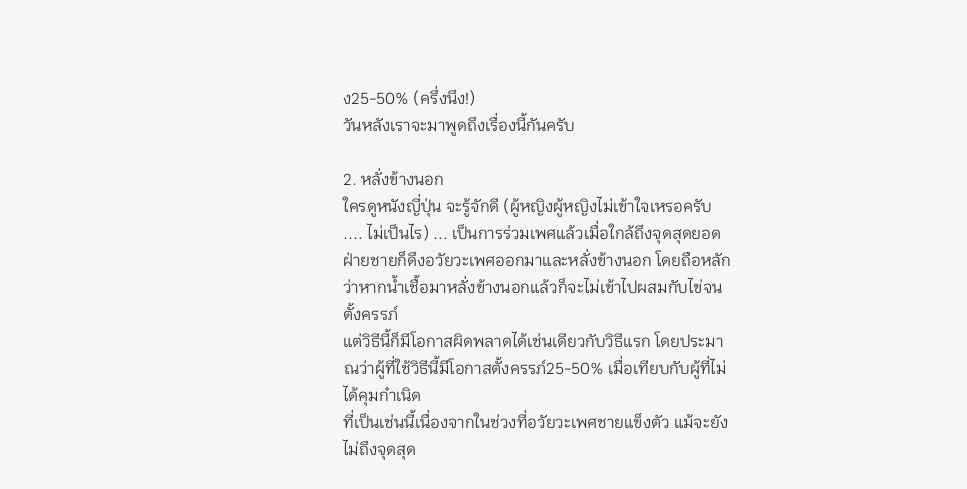ง25-50% (ครึ่งนึง!)
วันหลังเราจะมาพูดถึงเรื่องนี้กันครับ

2. หลั่งข้างนอก
ใครดูหนังญี่ปุ่น จะรู้จักดี (ผู้หญิงผู้หญิงไม่เข้าใจเหรอครับ .... ไม่เป็นไร) ... เป็นการร่วมเพศแล้วเมื่อใกล้ถึงจุดสุดยอด ฝ่ายชายก็ดึงอวัยวะเพศออกมาและหลั่งข้างนอก โดยถือหลักว่าหากน้ำเชื้อมาหลั่งข้างนอกแล้วก็จะไม่เข้าไปผสมกับไข่จนตั้งครรภ์
แต่วิธีนี้ก็มีโอกาสผิดพลาดได้เช่นเดียวกับวิธีแรก โดยประมาณว่าผู้ที่ใช้วิธีนี้มีโอกาสตั้งครรภ์25-50% เมื่อเทียบกับผู้ที่ไม่ได้คุมกำเนิด
ที่เป็นเช่นนี้เนื่องจากในช่วงที่อวัยวะเพศชายแข็งตัว แม้จะยังไม่ถึงจุดสุด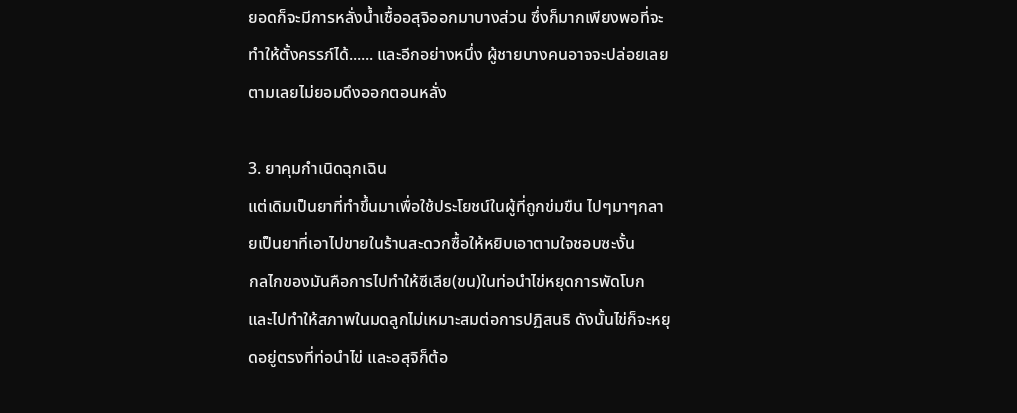ยอดก็จะมีการหลั่งน้ำเชื้ออสุจิออกมาบางส่วน ซึ่งก็มากเพียงพอที่จะทำให้ตั้งครรภ์ได้...... และอีกอย่างหนึ่ง ผู้ชายบางคนอาจจะปล่อยเลยตามเลยไม่ยอมดึงออกตอนหลั่ง

3. ยาคุมกำเนิดฉุกเฉิน
แต่เดิมเป็นยาที่ทำขึ้นมาเพื่อใช้ประโยชน์ในผู้ที่ถูกข่มขืน ไปๆมาๆกลายเป็นยาที่เอาไปขายในร้านสะดวกซื้อให้หยิบเอาตามใจชอบซะงั้น
กลไกของมันคือการไปทำให้ซีเลีย(ขน)ในท่อนำไข่หยุดการพัดโบก และไปทำให้สภาพในมดลูกไม่เหมาะสมต่อการปฏิสนธิ ดังนั้นไข่ก็จะหยุดอยู่ตรงที่ท่อนำไข่ และอสุจิก็ต้อ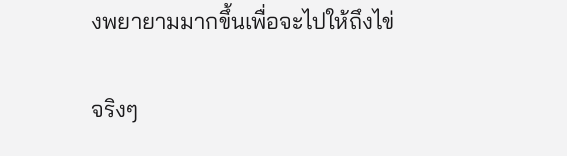งพยายามมากขึ้นเพื่อจะไปให้ถึงไข่

จริงๆ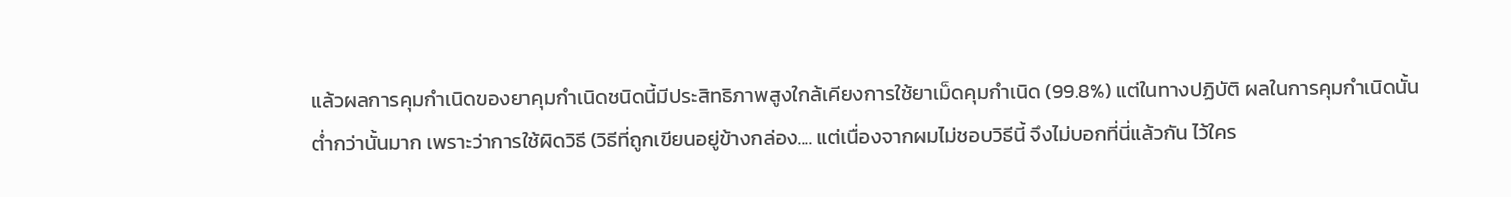แล้วผลการคุมกำเนิดของยาคุมกำเนิดชนิดนี้มีประสิทธิภาพสูงใกล้เคียงการใช้ยาเม็ดคุมกำเนิด (99.8%) แต่ในทางปฏิบัติ ผลในการคุมกำเนิดนั้นต่ำกว่านั้นมาก เพราะว่าการใช้ผิดวิธี (วิธีที่ถูกเขียนอยู่ข้างกล่อง.... แต่เนื่องจากผมไม่ชอบวิธีนี้ จึงไม่บอกที่นี่แล้วกัน ไว้ใคร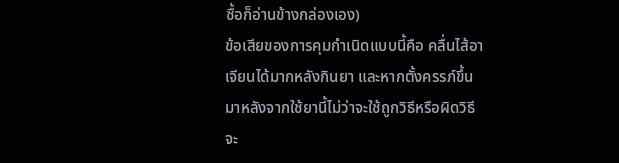ซื้อก็อ่านข้างกล่องเอง)
ข้อเสียของการคุมกำเนิดแบบนี้คือ คลื่นไส้อาเจียนได้มากหลังกินยา และหากตั้งครรภ์ขึ้นมาหลังจากใช้ยานี้ไม่ว่าจะใช้ถูกวิธีหรือผิดวิธี จะ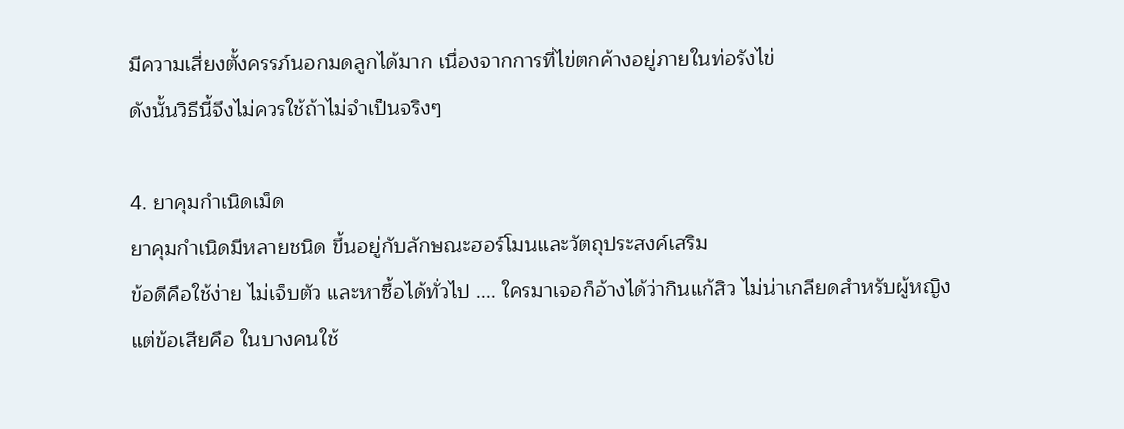มีความเสี่ยงตั้งครรภ์นอกมดลูกได้มาก เนื่องจากการที่ไข่ตกค้างอยู่ภายในท่อรังไข่
ดังนั้นวิธีนี้จึงไม่ควรใช้ถ้าไม่จำเป็นจริงๆ

4. ยาคุมกำเนิดเม็ด
ยาคุมกำเนิดมีหลายชนิด ขึ้นอยู่กับลักษณะฮอร์โมนและวัตถุประสงค์เสริม
ข้อดีคือใช้ง่าย ไม่เจ็บตัว และหาซื้อได้ทั่วไป .... ใครมาเจอก็อ้างได้ว่ากินแก้สิว ไม่น่าเกลียดสำหรับผู้หญิง
แต่ข้อเสียคือ ในบางคนใช้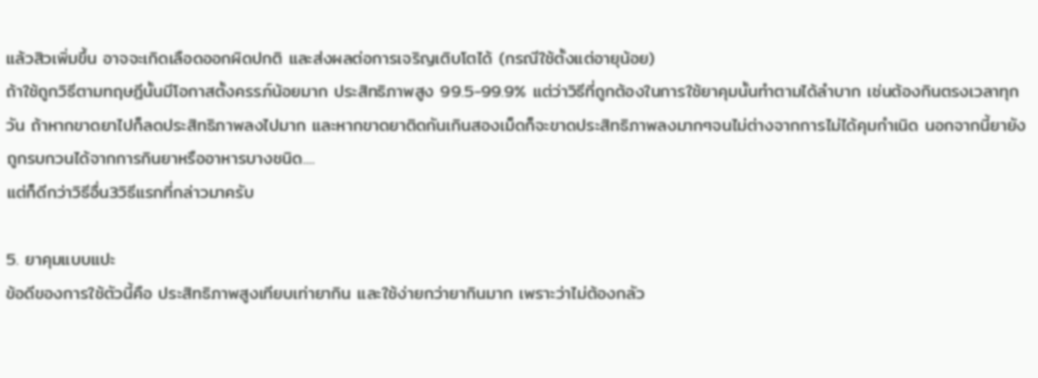แล้วสิวเพิ่มขึ้น อาจจะเกิดเลือดออกผิดปกติ และส่งผลต่อการเจริญเติบโตได้ (กรณีใช้ตั้งแต่อายุน้อย)
ถ้าใช้ถูกวิธีตามทฤษฎีนั้นมีโอกาสตั้งครรภ์น้อยมาก ประสิทธิภาพสูง 99.5-99.9% แต่ว่าวิธีที่ถูกต้องในการใช้ยาคุมนั้นทำตามได้ลำบาก เช่นต้องกินตรงเวลาทุกวัน ถ้าหากขาดยาไปก็ลดประสิทธิภาพลงไปมาก และหากขาดยาติดกันเกินสองเม็ดก็จะขาดประสิทธิภาพลงมากๆจนไม่ต่างจากการไม่ได้คุมกำเนิด นอกจากนี้ยายังถูกรบกวนได้จากการกินยาหรืออาหารบางชนิด....
แต่ก็ดีกว่าวิธีอื่น3วิธีแรกที่กล่าวมาครับ

5. ยาคุมแบบแปะ
ข้อดีของการใช้ตัวนี้คือ ประสิทธิภาพสูงเทียบเท่ายากิน และใช้ง่ายกว่ายากินมาก เพราะว่าไม่ต้องกลัว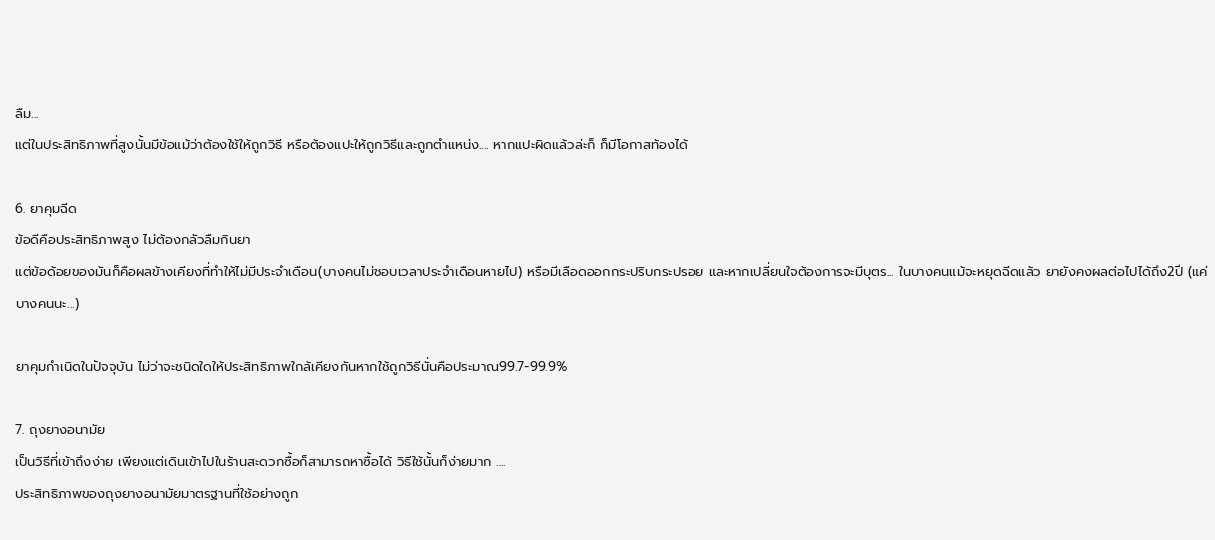ลืม...
แต่ในประสิทธิภาพที่สูงนั้นมีข้อแม้ว่าต้องใช้ให้ถูกวิธี หรือต้องแปะให้ถูกวิธีและถูกตำแหน่ง.... หากแปะผิดแล้วล่ะก็ ก็มีโอกาสท้องได้

6. ยาคุมฉีด
ข้อดีคือประสิทธิภาพสูง ไม่ต้องกลัวลืมกินยา
แต่ข้อด้อยของมันก็คือผลข้างเคียงที่ทำให้ไม่มีประจำเดือน(บางคนไม่ชอบเวลาประจำเดือนหายไป) หรือมีเลือดออกกระปริบกระปรอย และหากเปลี่ยนใจต้องการจะมีบุตร... ในบางคนแม้จะหยุดฉีดแล้ว ยายังคงผลต่อไปได้ถึง2ปี (แค่บางคนนะ...)

ยาคุมกำเนิดในปัจจุบัน ไม่ว่าจะชนิดใดให้ประสิทธิภาพใกล้เคียงกันหากใช้ถูกวิธีนั่นคือประมาณ99.7-99.9%

7. ถุงยางอนามัย
เป็นวิธีที่เข้าถึงง่าย เพียงแต่เดินเข้าไปในร้านสะดวกซื้อก็สามารถหาซื้อได้ วิธีใช้นั้นก็ง่ายมาก ....
ประสิทธิภาพของถุงยางอนามัยมาตรฐานที่ใช้อย่างถูก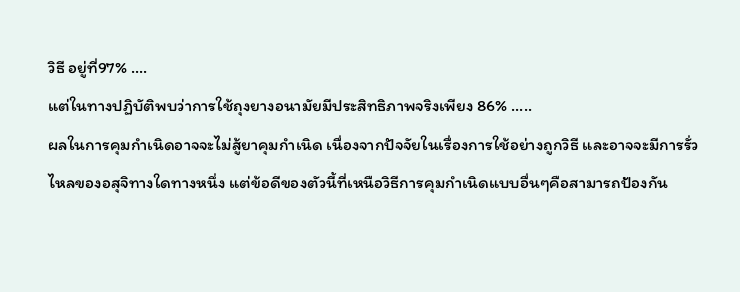วิธี อยู่ที่97% ....
แต่ในทางปฏิบัติพบว่าการใช้ถุงยางอนามัยมีประสิทธิภาพจริงเพียง 86% .....
ผลในการคุมกำเนิดอาจจะไม่สู้ยาคุมกำเนิด เนื่องจากปัจจัยในเรื่องการใช้อย่างถูกวิธี และอาจจะมีการรั่วไหลของอสุจิทางใดทางหนึ่ง แต่ข้อดีของตัวนี้ที่เหนือวิธีการคุมกำเนิดแบบอื่นๆคือสามารถป้องกัน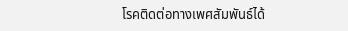โรคติดต่อทางเพศสัมพันธ์ได้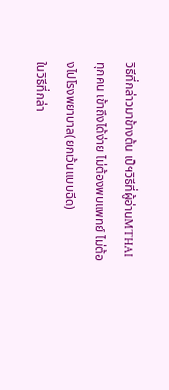วิธีที่กล่าวมาข้างต้น เป็ฯวิธีที่ผู้อ่านMTHAI ทุกคน เข้าถึงได้ง่าย ไม่ต้องพบแพทย์ ไม่ต้องไปโรงพยาบาล(ยกเว้นแบบฉีด)
ในวิธีที่กล่า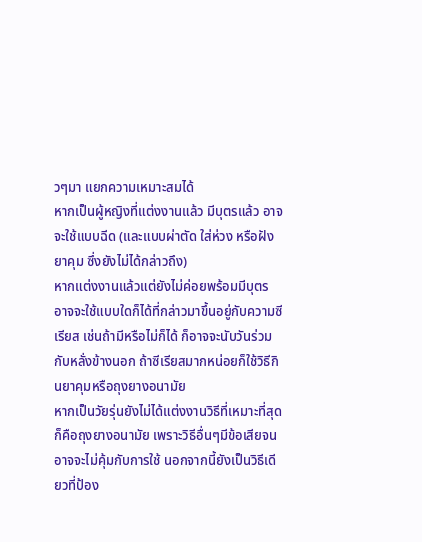วๆมา แยกความเหมาะสมได้
หากเป็นผู้หญิงที่แต่งงานแล้ว มีบุตรแล้ว อาจจะใช้แบบฉีด (และแบบผ่าตัด ใส่ห่วง หรือฝังยาคุม ซึ่งยังไม่ได้กล่าวถึง)
หากแต่งงานแล้วแต่ยังไม่ค่อยพร้อมมีบุตร อาจจะใช้แบบใดก็ได้ที่กล่าวมาขึ้นอยู่กับความซีเรียส เช่นถ้ามีหรือไม่ก็ได้ ก็อาจจะนับวันร่วมกับหลั่งข้างนอก ถ้าซีเรียสมากหน่อยก็ใช้วิธีกินยาคุมหรือถุงยางอนามัย
หากเป็นวัยรุ่นยังไม่ได้แต่งงานวิธีที่เหมาะที่สุดก็คือถุงยางอนามัย เพราะวิธีอื่นๆมีข้อเสียจนอาจจะไม่คุ้มกับการใช้ นอกจากนี้ยังเป็นวิธีเดียวที่ป้อง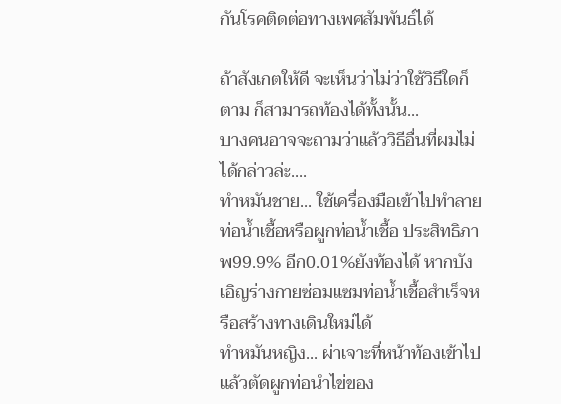กันโรคติดต่อทางเพศสัมพันธ์ได้

ถ้าสังเกตให้ดี จะเห็นว่าไม่ว่าใช้วิธีใดก็ตาม ก็สามารถท้องได้ทั้งนั้น...
บางคนอาจจะถามว่าแล้ววิธีอื่นที่ผมไม่ได้กล่าวล่ะ....
ทำหมันชาย... ใช้เครื่องมือเข้าไปทำลายท่อน้ำเชื้อหรือผูกท่อน้ำเชื้อ ประสิทธิภาพ99.9% อีก0.01%ยังท้องได้ หากบังเอิญร่างกายซ่อมแซมท่อน้ำเชื้อสำเร็จหรือสร้างทางเดินใหม่ได้
ทำหมันหญิง... ผ่าเจาะที่หน้าท้องเข้าไป แล้วตัดผูกท่อนำไข่ของ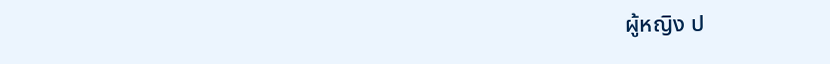ผู้หญิง ป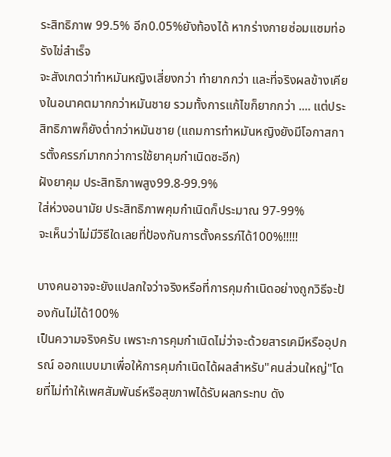ระสิทธิภาพ 99.5% อีก0.05%ยังท้องได้ หากร่างกายซ่อมแซมท่อรังไข่สำเร็จ
จะสังเกตว่าทำหมันหญิงเสี่ยงกว่า ทำยากกว่า และที่จริงผลข้างเคียงในอนาคตมากกว่าหมันชาย รวมทั้งการแก้ไขก็ยากกว่า .... แต่ประสิทธิภาพก็ยังต่ำกว่าหมันชาย (แถมการทำหมันหญิงยังมีโอกาสการตั้งครรภ์มากกว่าการใช้ยาคุมกำเนิดซะอีก)
ฝังยาคุม ประสิทธิภาพสูง99.8-99.9%
ใส่ห่วงอนามัย ประสิทธิภาพคุมกำเนิดก็ประมาณ 97-99%
จะเห็นว่าไม่มีวิธีใดเลยที่ป้องกันการตั้งครรภ์ได้100%!!!!!

บางคนอาจจะยังแปลกใจว่าจริงหรือที่การคุมกำเนิดอย่างถูกวิธีจะป้องกันไม่ได้100%
เป็นความจริงครับ เพราะการคุมกำเนิดไม่ว่าจะด้วยสารเคมีหรืออุปกรณ์ ออกแบบมาเพื่อให้การคุมกำเนิดได้ผลสำหรับ"คนส่วนใหญ่"โดยที่ไม่ทำให้เพศสัมพันธ์หรือสุขภาพได้รับผลกระทบ ดัง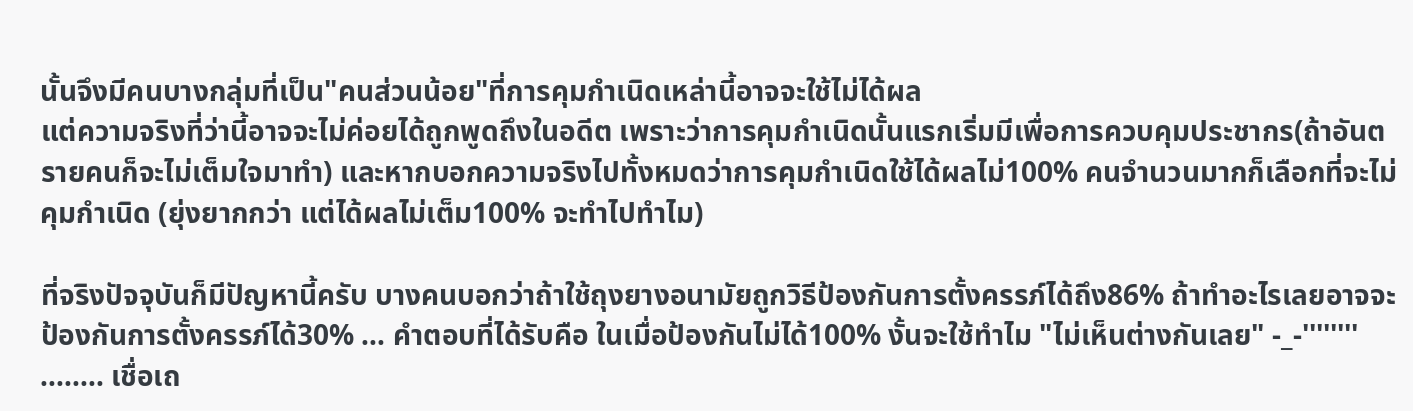นั้นจึงมีคนบางกลุ่มที่เป็น"คนส่วนน้อย"ที่การคุมกำเนิดเหล่านี้อาจจะใช้ไม่ได้ผล
แต่ความจริงที่ว่านี้อาจจะไม่ค่อยได้ถูกพูดถึงในอดีต เพราะว่าการคุมกำเนิดนั้นแรกเริ่มมีเพื่อการควบคุมประชากร(ถ้าอันตรายคนก็จะไม่เต็มใจมาทำ) และหากบอกความจริงไปทั้งหมดว่าการคุมกำเนิดใช้ได้ผลไม่100% คนจำนวนมากก็เลือกที่จะไม่คุมกำเนิด (ยุ่งยากกว่า แต่ได้ผลไม่เต็ม100% จะทำไปทำไม)

ที่จริงปัจจุบันก็มีปัญหานี้ครับ บางคนบอกว่าถ้าใช้ถุงยางอนามัยถูกวิธีป้องกันการตั้งครรภ์ได้ถึง86% ถ้าทำอะไรเลยอาจจะป้องกันการตั้งครรภ์ได้30% ... คำตอบที่ได้รับคือ ในเมื่อป้องกันไม่ได้100% งั้นจะใช้ทำไม "ไม่เห็นต่างกันเลย" -_-'''''''' ........ เชื่อเถ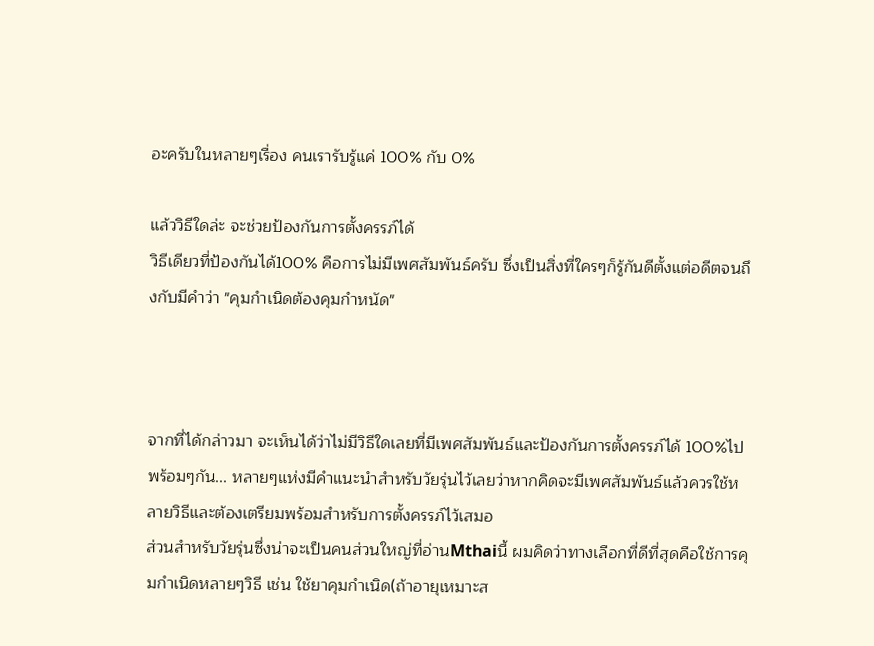อะครับในหลายๆเรื่อง คนเรารับรู้แค่ 100% กับ 0%

แล้ววิธีใดล่ะ จะช่วยป้องกันการตั้งครรภ์ได้
วิธีเดียวที่ป้องกันได้100% คือการไม่มีเพศสัมพันธ์ครับ ซึ่งเป็นสิ่งที่ใครๆก็รู้กันดีตั้งแต่อดีตจนถึงกับมีคำว่า "คุมกำเนิดต้องคุมกำหนัด"



จากที่ได้กล่าวมา จะเห็นได้ว่าไม่มีวิธีใดเลยที่มีเพศสัมพันธ์และป้องกันการตั้งครรภ์ได้ 100%ไปพร้อมๆกัน... หลายๆแห่งมีคำแนะนำสำหรับวัยรุ่นไว้เลยว่าหากคิดจะมีเพศสัมพันธ์แล้วควรใช้หลายวิธีและต้องเตรียมพร้อมสำหรับการตั้งครรภ์ไว้เสมอ
ส่วนสำหรับวัยรุ่นซึ่งน่าจะเป็นคนส่วนใหญ่ที่อ่านMthaiนี้ ผมคิดว่าทางเลือกที่ดีที่สุดคือใช้การคุมกำเนิดหลายๆวิธี เช่น ใช้ยาคุมกำเนิด(ถ้าอายุเหมาะส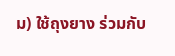ม) ใช้ถุงยาง ร่วมกับ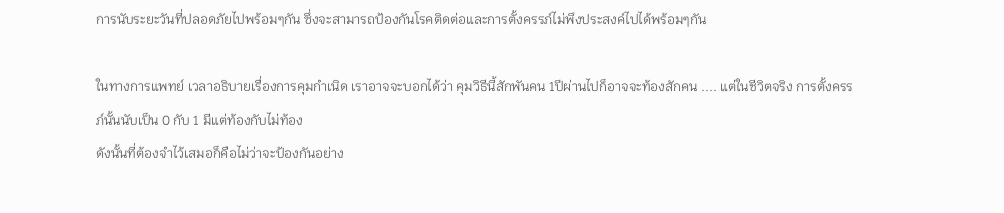การนับระยะวันที่ปลอดภัยไปพร้อมๆกัน ซึ่งจะสามารถป้องกันโรคติดต่อและการตั้งครรภ์ไม่พึงประสงค์ไปได้พร้อมๆกัน

ในทางการแพทย์ เวลาอธิบายเรื่องการคุมกำเนิด เราอาจจะบอกได้ว่า คุมวิธีนี้สักพันคน 1ปีผ่านไปก็อาจจะท้องสักคน .... แต่ในชีวิตจริง การตั้งครรภ์นั้นนับเป็น 0 กับ 1 มีแต่ท้องกับไม่ท้อง
ดังนั้นที่ต้องจำไว้เสมอก็คือไม่ว่าจะป้องกันอย่าง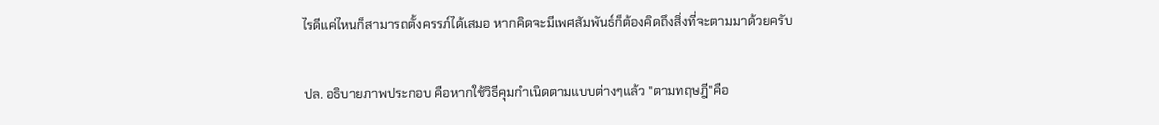ไรดีแค่ไหนก็สามารถตั้งครรภ์ได้เสมอ หากคิดจะมีเพศสัมพันธ์ก็ต้องคิดถึงสิ่งที่จะตามมาด้วยครับ


ปล. อธิบายภาพประกอบ คือหากใช้วิธีคุมกำเนิดตามแบบต่างๆแล้ว "ตามทฤษฎี"คือ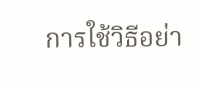การใช้วิธีอย่า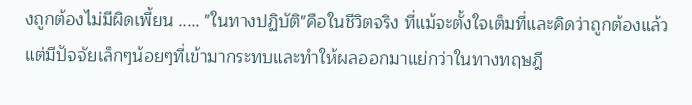งถูกต้องไม่มีผิดเพี้ยน ..... "ในทางปฏิบัติ"คือในชีวิตจริง ที่แม้จะตั้งใจเต็มที่และคิดว่าถูกต้องแล้ว แต่มีปัจจัยเล็กๆน้อยๆที่เข้ามากระทบและทำให้ผลออกมาแย่กว่าในทางทฤษฎี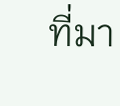ที่มา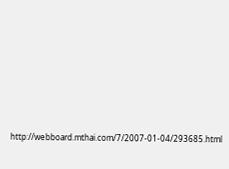http://webboard.mthai.com/7/2007-01-04/293685.html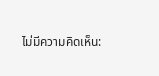ไม่มีความคิดเห็น: